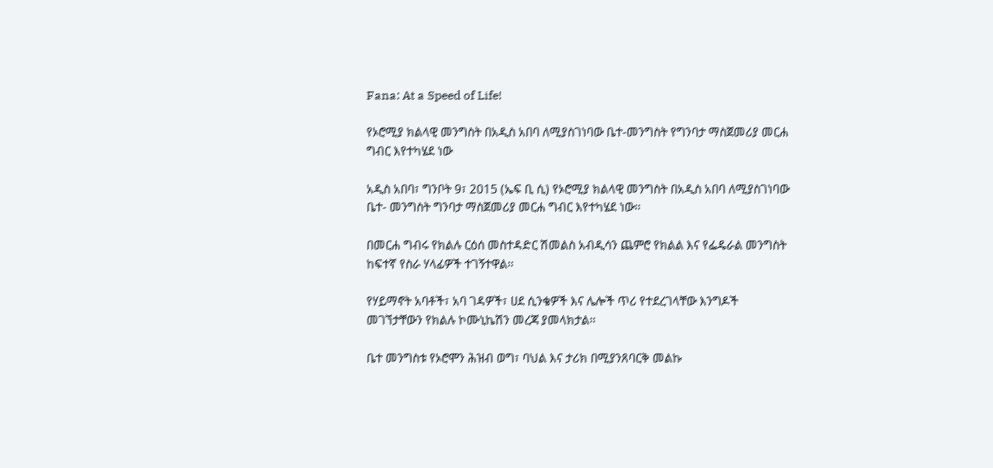Fana: At a Speed of Life!

የኦሮሚያ ክልላዊ መንግስት በአዲስ አበባ ለሚያስገነባው ቤተ-መንግስት የግንባታ ማስጀመሪያ መርሐ ግብር እየተካሄደ ነው

አዲስ አበባ፣ ግንቦት 9፣ 2015 (ኤፍ ቢ ሲ) የኦሮሚያ ክልላዊ መንግስት በአዲስ አበባ ለሚያስገነባው ቤተ- መንግስት ግንባታ ማስጀመሪያ መርሐ ግብር እየተካሄደ ነው፡፡

በመርሐ ግብሩ የክልሉ ርዕሰ መስተዳድር ሽመልስ አብዲሳን ጨምሮ የክልል እና የፌዴራል መንግስት ከፍተኛ የስራ ሃላፊዎች ተገኝተዋል፡፡

የሃይማኖት አባቶች፣ አባ ገዳዎች፣ ሀደ ሲንቄዎች እና ሌሎች ጥሪ የተደረገላቸው እንግዶች መገኘታቸውን የክልሉ ኮሙኒኬሽን መረጃ ያመላክታል፡፡

ቤተ መንግስቱ የኦሮሞን ሕዝብ ወግ፣ ባህል እና ታሪክ በሚያንጸባርቅ መልኩ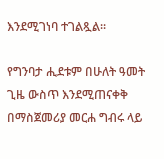እንደሚገነባ ተገልጿል፡፡

የግንባታ ሒደቱም በሁለት ዓመት ጊዜ ውስጥ እንደሚጠናቀቅ በማስጀመሪያ መርሐ ግብሩ ላይ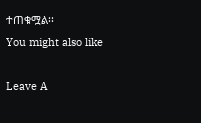ተጠቁሟል፡፡
You might also like

Leave A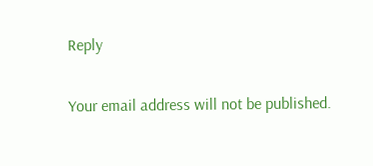Reply

Your email address will not be published.